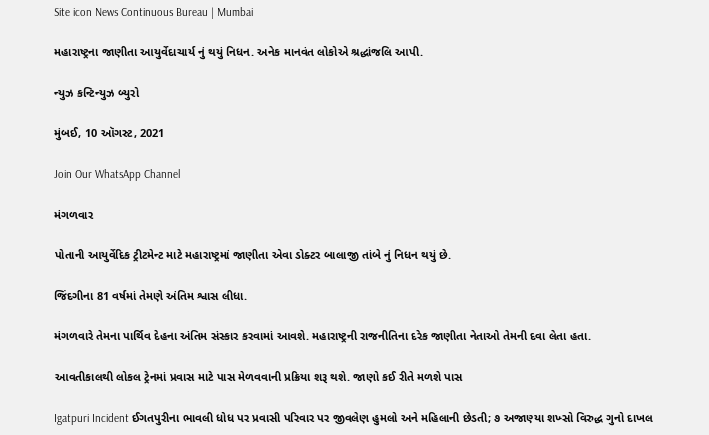Site icon News Continuous Bureau | Mumbai

મહારાષ્ટ્રના જાણીતા આયુર્વેદાચાર્ય નું થયું નિધન. અનેક માનવંત લોકોએ શ્રદ્ધાંજલિ આપી.

ન્યુઝ કન્ટિન્યુઝ બ્યુરો

મુંબઈ, 10 ઑગસ્ટ, 2021

Join Our WhatsApp Channel

મંગળવાર

પોતાની આયુર્વેદિક ટ્રીટમેન્ટ માટે મહારાષ્ટ્રમાં જાણીતા એવા ડોક્ટર બાલાજી તાંબે નું નિધન થયું છે.

જિંદગીના 81 વર્ષમાં તેમણે અંતિમ શ્વાસ લીધા.

મંગળવારે તેમના પાર્થિવ દેહના અંતિમ સંસ્કાર કરવામાં આવશે. મહારાષ્ટ્રની રાજનીતિના દરેક જાણીતા નેતાઓ તેમની દવા લેતા હતા.

આવતીકાલથી લોકલ ટ્રેનમાં પ્રવાસ માટે પાસ મેળવવાની પ્રક્રિયા શરૂ થશે. જાણો કઈ રીતે મળશે પાસ

Igatpuri Incident ઈગતપુરીના ભાવલી ધોધ પર પ્રવાસી પરિવાર પર જીવલેણ હુમલો અને મહિલાની છેડતી; ૭ અજાણ્યા શખ્સો વિરુદ્ધ ગુનો દાખલ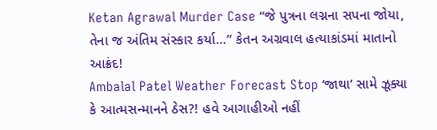Ketan Agrawal Murder Case “જે પુત્રના લગ્નના સપના જોયા, તેના જ અંતિમ સંસ્કાર કર્યા…” કેતન અગ્રવાલ હત્યાકાંડમાં માતાનો આક્રંદ!
Ambalal Patel Weather Forecast Stop ‘જાથા’ સામે ઝૂક્યા કે આત્મસન્માનને ઠેસ?! હવે આગાહીઓ નહીં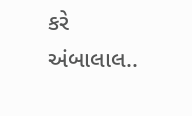કરે અંબાલાલ..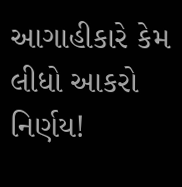આગાહીકારે કેમ લીધો આકરો નિર્ણય!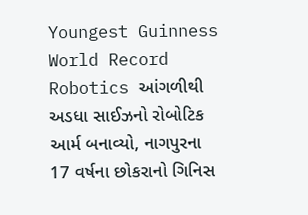Youngest Guinness World Record Robotics આંગળીથી અડધા સાઈઝનો રોબોટિક આર્મ બનાવ્યો, નાગપુરના 17 વર્ષના છોકરાનો ગિનિસ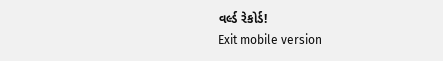વર્લ્ડ રેકોર્ડ!
Exit mobile version